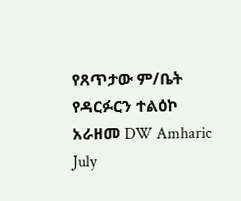የጸጥታው ም/ቤት የዳርፉርን ተልዕኮ አራዘመ DW Amharic July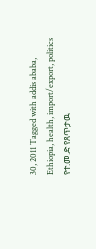30, 2011 Tagged with addis ababa, Ethiopia, health, import/export, politics የተ.መ.ድ የጸጥታዉ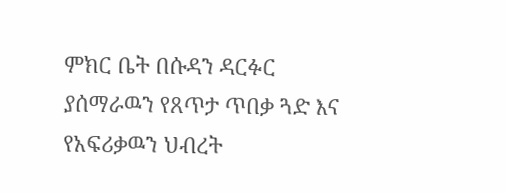ምክር ቤት በሱዳን ዳርፉር ያሰማራዉን የጸጥታ ጥበቃ ጓድ እና የአፍሪቃዉን ህብረት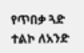የጥበቃ ጓድ ተልኮ ለአንድ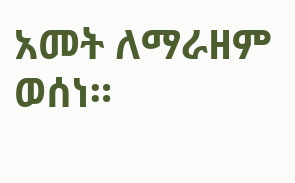አመት ለማራዘም ወሰነ።